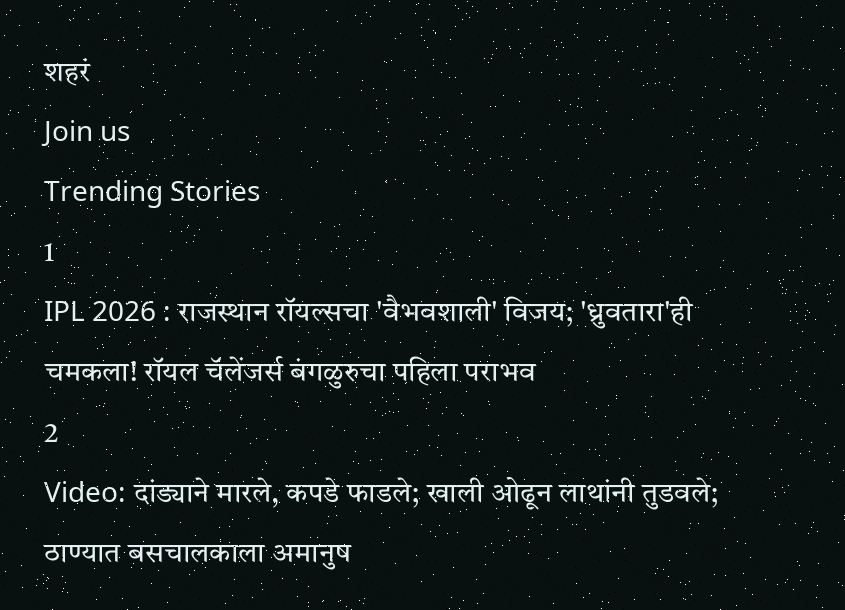शहरं
Join us
Trending Stories
1
IPL 2026 : राजस्थान रॉयल्सचा 'वैभवशाली' विजय; 'ध्रुवतारा'ही चमकला! रॉयल चॅलेंजर्स बंगळुरुचा पहिला पराभव
2
Video: दांड्याने मारले, कपडे फाडले; खाली ओढून लाथांनी तुडवले; ठाण्यात बसचालकाला अमानुष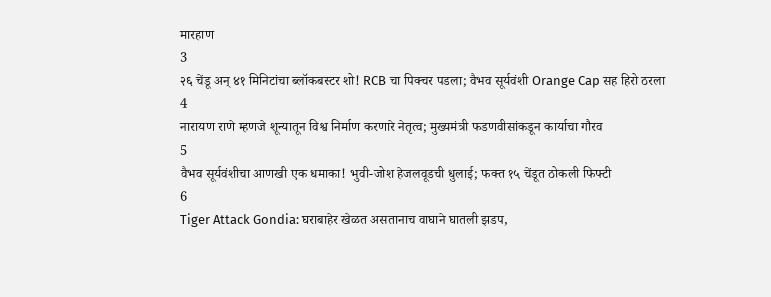मारहाण
3
२६ चेंडू अन् ४१ मिनिटांचा ब्लॉकबस्टर शो! RCB चा पिक्चर पडला; वैभव सूर्यवंशी Orange Cap सह हिरो ठरला
4
नारायण राणे म्हणजे शून्यातून विश्व निर्माण करणारे नेतृत्व; मुख्यमंत्री फडणवीसांकडून कार्याचा गौरव
5
वैभव सूर्यवंशीचा आणखी एक धमाका! भुवी-जोश हेजलवूडची धुलाई; फक्त १५ चेंडूत ठोकली फिफ्टी
6
Tiger Attack Gondia: घराबाहेर खेळत असतानाच वाघाने घातली झडप,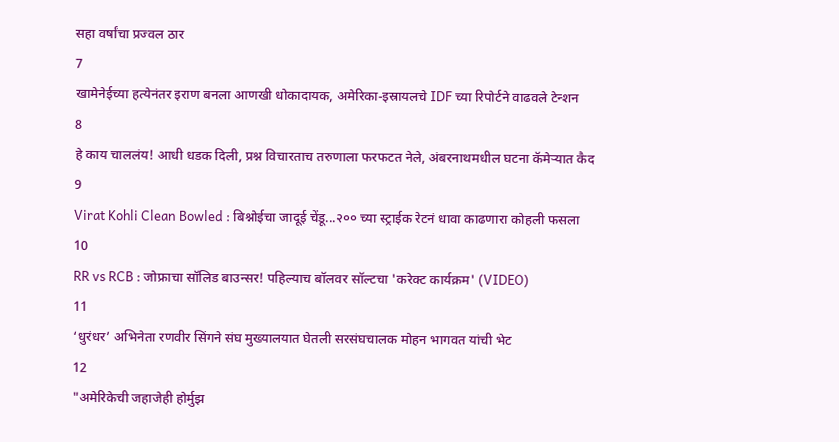सहा वर्षांचा प्रज्वल ठार
7
खामेनेईच्या हत्येनंतर इराण बनला आणखी धोकादायक, अमेरिका-इस्रायलचे IDF च्या रिपोर्टने वाढवले टेन्शन
8
हे काय चाललंय! आधी धडक दिली, प्रश्न विचारताच तरुणाला फरफटत नेले, अंबरनाथमधील घटना कॅमेऱ्यात कैद
9
Virat Kohli Clean Bowled : बिश्नोईचा जादूई चेंडू...२०० च्या स्ट्राईक रेटनं धावा काढणारा कोहली फसला
10
RR vs RCB : जोफ्राचा सॉलिड बाउन्सर! पहिल्याच बॉलवर सॉल्टचा 'करेक्ट कार्यक्रम' (VIDEO)
11
‘धुरंधर’ अभिनेता रणवीर सिंगने संघ मुख्यालयात घेतली सरसंघचालक मोहन भागवत यांची भेट
12
"अमेरिकेची जहाजेही होर्मुझ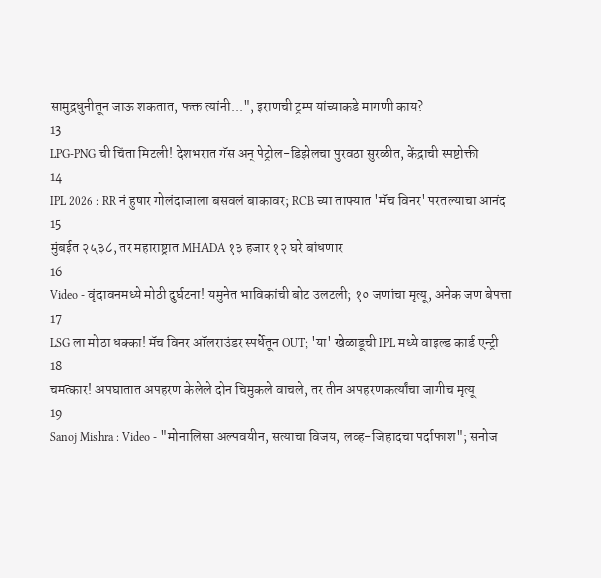सामुद्रधुनीतून जाऊ शकतात, फक्त त्यांनी...", इराणची ट्रम्प यांच्याकडे मागणी काय?
13
LPG-PNG ची चिंता मिटली! देशभरात गॅस अन् पेट्रोल-डिझेलचा पुरवठा सुरळीत, केंद्राची स्पष्टोक्ती
14
IPL 2026 : RR नं हुषार गोलंदाजाला बसवलं बाकावर; RCB च्या ताफ्यात 'मॅच विनर' परतल्याचा आनंद
15
मुंबईत २५३८, तर महाराष्ट्रात MHADA १३ हजार १२ घरे बांधणार
16
Video - वृंदावनमध्ये मोठी दुर्घटना! यमुनेत भाविकांची बोट उलटली; १० जणांचा मृत्यू, अनेक जण बेपत्ता
17
LSG ला मोठा धक्का! मॅच विनर ऑलराउंडर स्पर्धेतून OUT; 'या' खेळाडूची IPL मध्ये वाइल्ड कार्ड एन्ट्री
18
चमत्कार! अपघातात अपहरण केलेले दोन चिमुकले वाचले, तर तीन अपहरणकर्त्यांचा जागीच मृत्यू
19
Sanoj Mishra : Video - "मोनालिसा अल्पवयीन, सत्याचा विजय, लव्ह-जिहादचा पर्दाफाश"; सनोज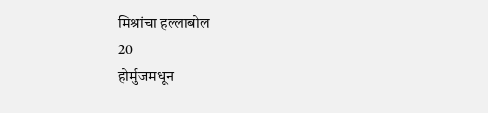मिश्रांचा हल्लाबोल
20
होर्मुजमधून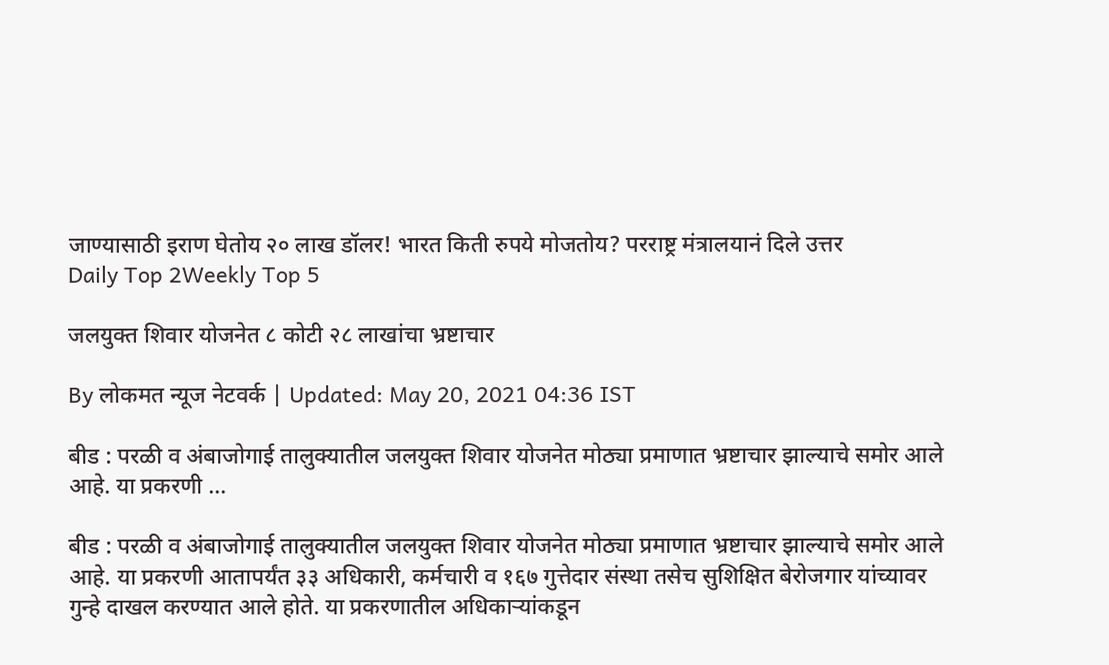जाण्यासाठी इराण घेतोय २० लाख डॉलर! भारत किती रुपये मोजतोय? परराष्ट्र मंत्रालयानं दिले उत्तर
Daily Top 2Weekly Top 5

जलयुक्त शिवार योजनेत ८ कोटी २८ लाखांचा भ्रष्टाचार

By लोकमत न्यूज नेटवर्क | Updated: May 20, 2021 04:36 IST

बीड : परळी व अंबाजोगाई तालुक्यातील जलयुक्त शिवार योजनेत मोठ्या प्रमाणात भ्रष्टाचार झाल्याचे समोर आले आहे. या प्रकरणी ...

बीड : परळी व अंबाजोगाई तालुक्यातील जलयुक्त शिवार योजनेत मोठ्या प्रमाणात भ्रष्टाचार झाल्याचे समोर आले आहे. या प्रकरणी आतापर्यंत ३३ अधिकारी, कर्मचारी व १६७ गुत्तेदार संस्था तसेच सुशिक्षित बेरोजगार यांच्यावर गुन्हे दाखल करण्यात आले होते. या प्रकरणातील अधिकाऱ्यांकडून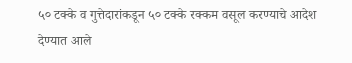५० टक्के व गुत्तेदारांकडून ५० टक्के रक्कम वसूल करण्याचे आदेश देण्यात आले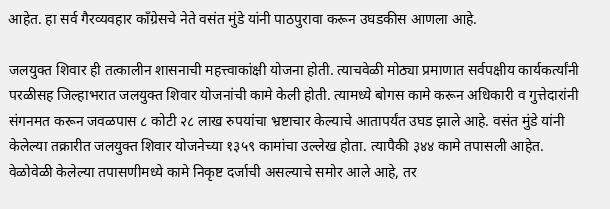आहेत. हा सर्व गैरव्यवहार काँग्रेसचे नेते वसंत मुंडे यांनी पाठपुरावा करून उघडकीस आणला आहे.

जलयुक्त शिवार ही तत्कालीन शासनाची महत्त्वाकांक्षी योजना होती. त्याचवेळी मोठ्या प्रमाणात सर्वपक्षीय कार्यकर्त्यांनी परळीसह जिल्हाभरात जलयुक्त शिवार योजनांची कामे केली होती. त्यामध्ये बोगस कामे करून अधिकारी व गुत्तेदारांनी संगनमत करून जवळपास ८ कोटी २८ लाख रुपयांचा भ्रष्टाचार केल्याचे आतापर्यंत उघड झाले आहे. वसंत मुंडे यांनी केलेल्या तक्रारीत जलयुक्त शिवार योजनेच्या १३५९ कामांचा उल्लेख होता. त्यापैकी ३४४ कामे तपासली आहेत. वेळोवेळी केलेल्या तपासणीमध्ये कामे निकृष्ट दर्जाची असल्याचे समोर आले आहे, तर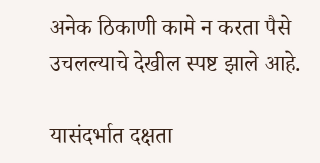अनेक ठिकाणी कामे न करता पैसे उचलल्याचे देखील स्पष्ट झाले आहे.

यासंदर्भात दक्षता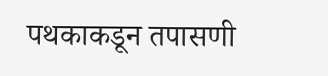पथकाकडून तपासणी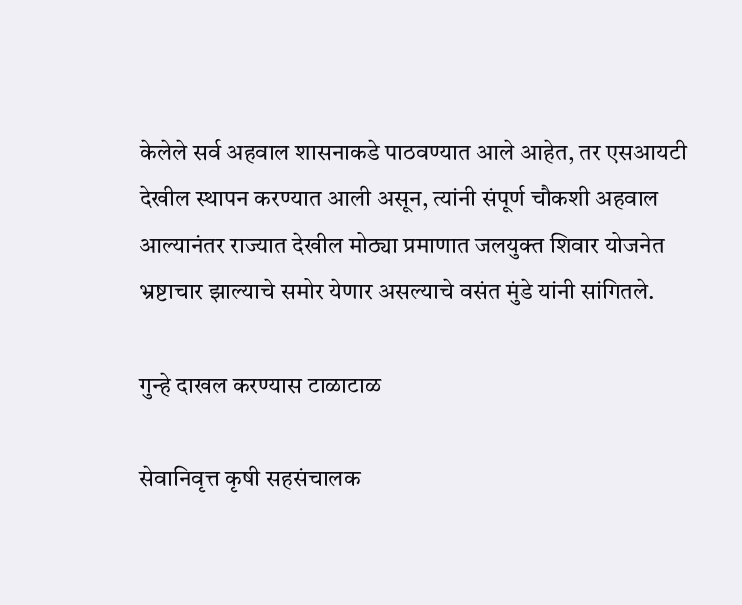केलेले सर्व अहवाल शासनाकडे पाठवण्यात आले आहेत, तर एसआयटी देखील स्थापन करण्यात आली असून, त्यांनी संपूर्ण चौकशी अहवाल आल्यानंतर राज्यात देखील मोठ्या प्रमाणात जलयुक्त शिवार योजनेत भ्रष्टाचार झाल्याचे समोर येणार असल्याचे वसंत मुंडे यांनी सांगितले.

गुन्हे दाखल करण्यास टाळाटाळ

सेवानिवृत्त कृषी सहसंचालक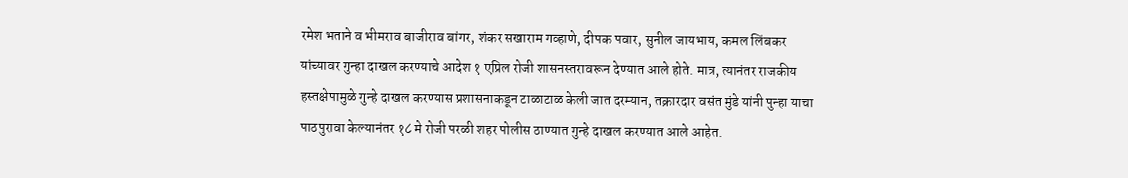रमेश भताने व भीमराव बाजीराव बांगर, शंकर सखाराम गव्हाणे, दीपक पवार, सुनील जायभाय, कमल लिंबकर यांच्यावर गुन्हा दाखल करण्याचे आदेश १ एप्रिल रोजी शासनस्तरावरून देण्यात आले होते. मात्र, त्यानंतर राजकीय हस्तक्षेपामुळे गुन्हे दाखल करण्यास प्रशासनाकडून टाळाटाळ केली जात दरम्यान, तक्रारदार वसंत मुंडे यांनी पुन्हा याचा पाठपुरावा केल्यानंतर १८ मे रोजी परळी शहर पोलीस ठाण्यात गुन्हे दाखल करण्यात आले आहेत.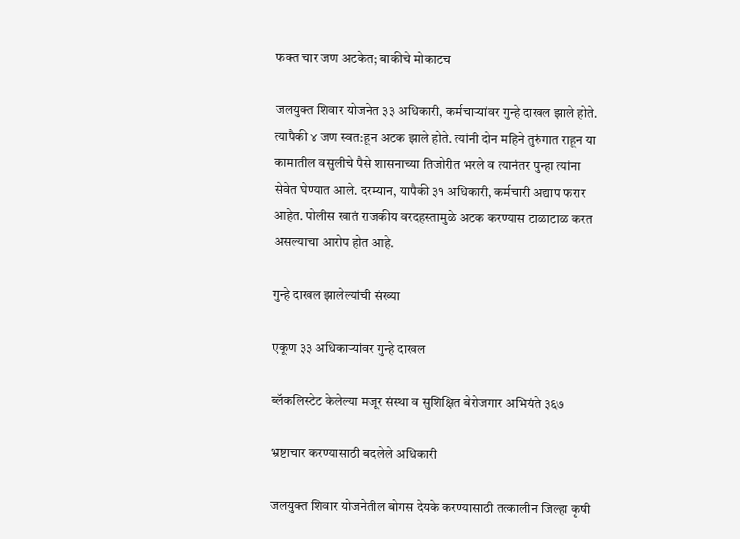फक्त चार जण अटकेत; बाकीचे मोकाटच

जलयुक्त शिवार योजनेत ३३ अधिकारी, कर्मचाऱ्यांवर गुन्हे दाखल झाले होते. त्यापैकी ४ जण स्वत:हून अटक झाले होते. त्यांनी दोन महिने तुरुंगात राहून या कामातील वसुलीचे पैसे शासनाच्या तिजोरीत भरले व त्यानंतर पुन्हा त्यांना सेवेत घेण्यात आले. दरम्यान, यापैकी ३१ अधिकारी, कर्मचारी अद्याप फरार आहेत. पोलीस खातं राजकीय वरदहस्तामुळे अटक करण्यास टाळाटाळ करत असल्याचा आरोप होत आहे.

गुन्हे दाखल झालेल्यांची संख्या

एकूण ३३ अधिकाऱ्यांवर गुन्हे दाखल

ब्लॅकलिस्टेट केलेल्या मजूर संस्था व सुशिक्षित बेरोजगार अभियंते ३६७

भ्रष्टाचार करण्यासाठी बदलेले अधिकारी

जलयुक्त शिवार योजनेतील बोगस देयके करण्यासाठी तत्कालीन जिल्हा कृषी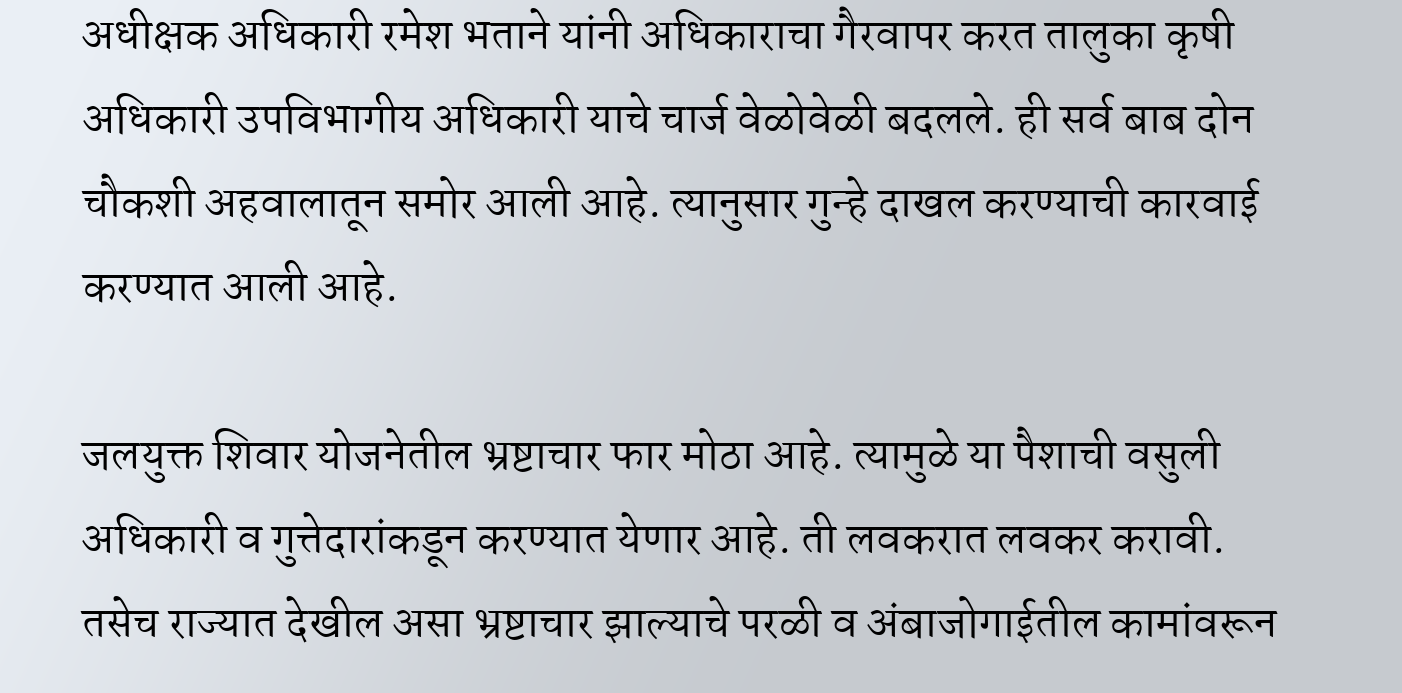अधीक्षक अधिकारी रमेश भताने यांनी अधिकाराचा गैरवापर करत तालुका कृषी अधिकारी उपविभागीय अधिकारी याचे चार्ज वेळोवेळी बदलले. ही सर्व बाब दोन चौकशी अहवालातून समोर आली आहे. त्यानुसार गुन्हे दाखल करण्याची कारवाई करण्यात आली आहे.

जलयुक्त शिवार योजनेतील भ्रष्टाचार फार मोठा आहे. त्यामुळे या पैशाची वसुली अधिकारी व गुत्तेदारांकडून करण्यात येणार आहे. ती लवकरात लवकर करावी. तसेच राज्यात देखील असा भ्रष्टाचार झाल्याचे परळी व अंबाजोगाईतील कामांवरून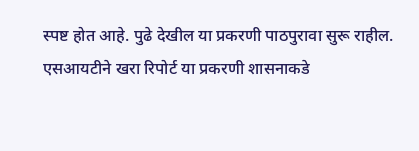स्पष्ट होत आहे. पुढे देखील या प्रकरणी पाठपुरावा सुरू राहील. एसआयटीने खरा रिपोर्ट या प्रकरणी शासनाकडे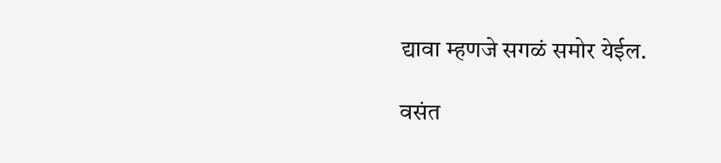द्यावा म्हणजे सगळं समोर येईल.

वसंत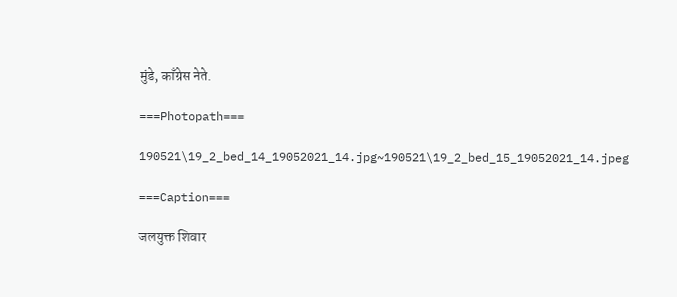मुंडे, काँग्रेस नेते.

===Photopath===

190521\19_2_bed_14_19052021_14.jpg~190521\19_2_bed_15_19052021_14.jpeg

===Caption===

जलयुक्त शिवार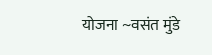योजना ~वसंत मुंडे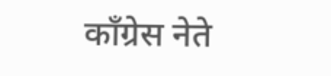काँग्रेस नेते